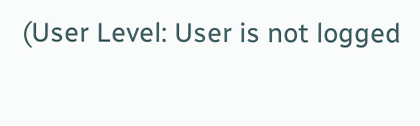(User Level: User is not logged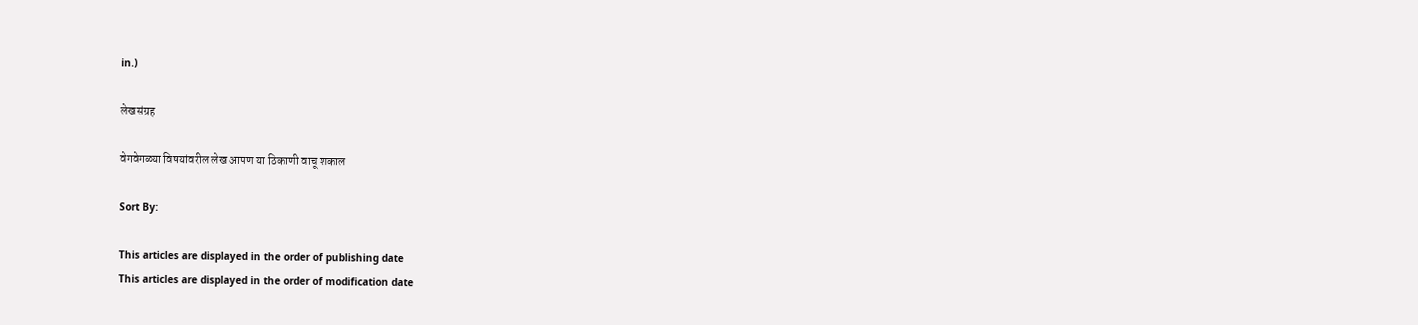in.)

लेखसंग्रह

वेगवेगळ्या विषयांवरील लेख आपण या ठिकाणी वाचू शकाल

Sort By:

This articles are displayed in the order of publishing date
This articles are displayed in the order of modification date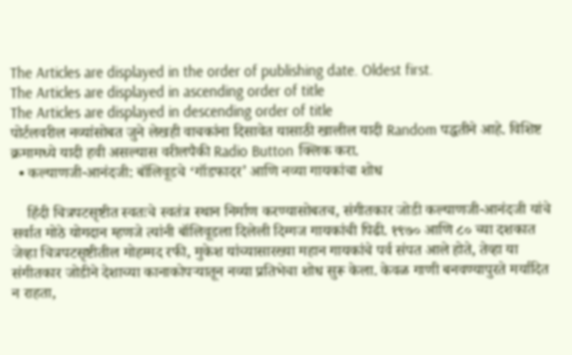The Articles are displayed in the order of publishing date. Oldest first.
The Articles are displayed in ascending order of title
The Articles are displayed in descending order of title
पोर्टलवरील नव्यांसोबत जुने लेखही वाचकांना दिसावेत यासाठी खालील यादी Random पद्धतीने आहे. विशिष्ट क्रमामध्ये यादी हवी असल्यास वरीलपैकी Radio Button क्लिक करा.
  • कल्याणजी-आनंदजी: बॉलिवूडचे ‘गॉडफादर’ आणि नव्या गायकांचा शोध

    हिंदी चित्रपटसृष्टीत स्वतःचे स्वतंत्र स्थान निर्माण करण्यासोबतच, संगीतकार जोडी कल्याणजी-आनंदजी यांचे सर्वात मोठे योगदान म्हणजे त्यांनी बॉलिवूडला दिलेली दिग्गज गायकांची पिढी. १९७० आणि ८० च्या दशकात जेव्हा चित्रपटसृष्टीतील मोहम्मद रफी, मुकेश यांच्यासारख्या महान गायकांचे पर्व संपत आले होते, तेव्हा या संगीतकार जोडीने देशाच्या कानाकोपऱ्यातून नव्या प्रतिभेचा शोध सुरू केला. केवळ गाणी बनवण्यापुरते मर्यादित न राहता,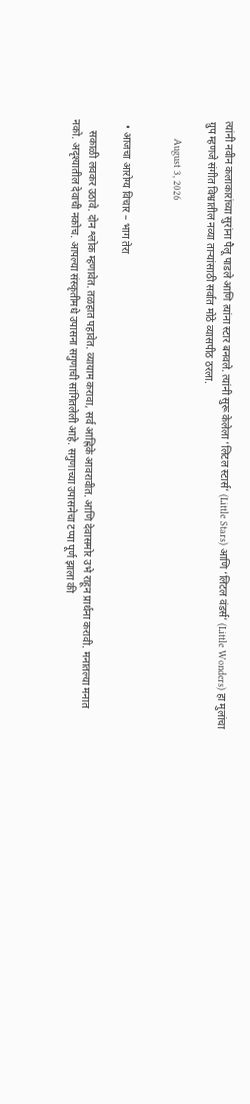त्यांनी नवीन कलाकारांच्या सुरांना पैलू पाडले आणि त्यांना स्टार बनवले. त्यांनी सुरू केलेला ‘लिटल स्टार्स’ (Little Stars) आणि ‘लिटल वंडर्स’ (Little Wonders) हा मुलांचा ग्रुप म्हणजे संगीत विश्वातील नव्या ताऱ्यांसाठी सर्वात मोठे व्यासपीठ ठरला.

      August 3, 2026


  • आजचा आरोग्य विचार – भाग तेरा

    सकाळी लवकर उठावे. दोन श्लोक म्हणावेत. तळहात पहावेत. व्यायाम करावा, सर्व आह्निके आवरावीत. आणि देवासमोर उभे राहून प्रार्थना करावी. मनातल्या मनात नको. अदृश्यातील देवाची नकोच. आपल्या संस्कृतीमधे उपासना सगुणाची सांगितलेली आहे. सगुणाच्या उपासनेचा टप्पा पूर्ण झाला की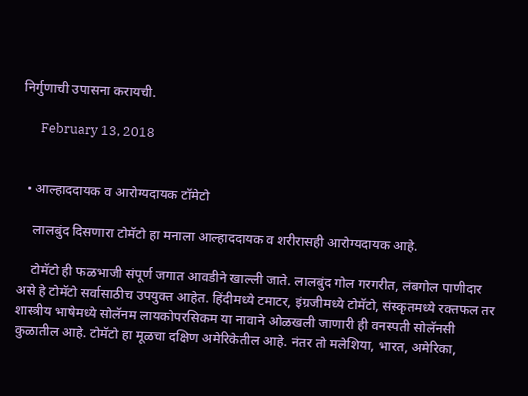निर्गुणाची उपासना करायची.

      February 13, 2018


  • आल्हाददायक व आरोग्यदायक टॉमेटो

    लालबुंद दिसणारा टोमॅटो हा मनाला आल्हाददायक व शरीरासही आरोग्यदायक आहे.

    टोमॅटो ही फळभाजी संपूर्ण जगात आवडीने खाल्ली जाते. लालबुंद गोल गरगरीत, लंबगोल पाणीदार असे हे टोमॅटो सर्वासाठीच उपयुक्त आहेत. हिंदीमध्ये टमाटर, इंग्रजीमध्ये टोमॅटो, संस्कृतमध्ये रक्तफल तर शास्त्रीय भाषेमध्ये सोलॅनम लायकोपरसिकम या नावाने ओळखली जाणारी ही वनस्पती सोलॅनसी कुळातील आहे. टोमॅटो हा मूळचा दक्षिण अमेरिकेतील आहे. नंतर तो मलेशिया, भारत, अमेरिका,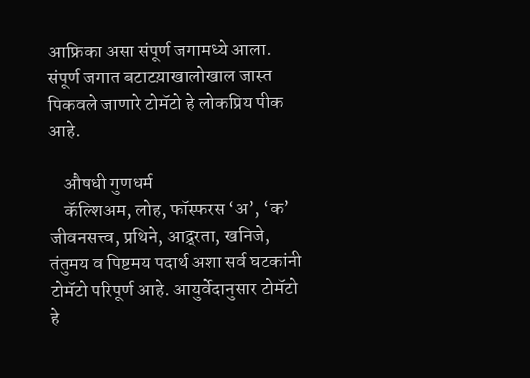आफ्रिका असा संपूर्ण जगामध्ये आला. संपूर्ण जगात बटाटय़ाखालोखाल जास्त पिकवले जाणारे टोमॅटो हे लोकप्रिय पीक आहे.

    औषधी गुणधर्म
    कॅल्शिअम, लोह, फॉस्फरस ‘अ’, ‘क’ जीवनसत्त्व, प्रथिने, आद्र्रता, खनिजे, तंतुमय व पिष्टमय पदार्थ अशा सर्व घटकांनी टोमॅटो परिपूर्ण आहे. आयुर्वेदानुसार टोमॅटो हे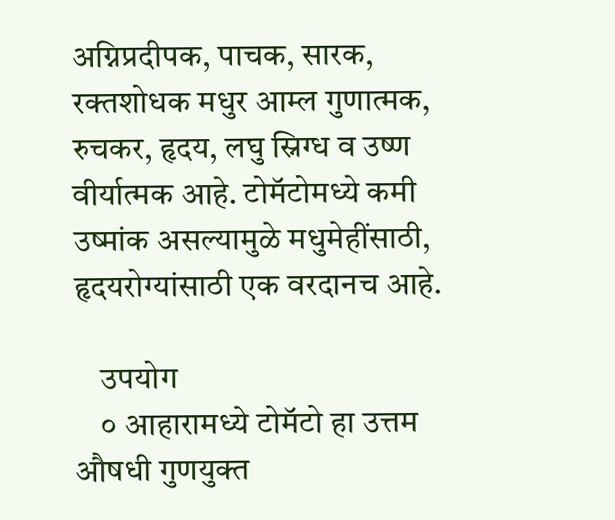अग्निप्रदीपक, पाचक, सारक, रक्तशोधक मधुर आम्ल गुणात्मक, रुचकर, हृदय, लघु स्निग्ध व उष्ण वीर्यात्मक आहे. टोमॅटोमध्ये कमी उष्मांक असल्यामुळे मधुमेहींसाठी, हृदयरोग्यांसाठी एक वरदानच आहे.

    उपयोग
    ० आहारामध्ये टोमॅटो हा उत्तम औषधी गुणयुक्त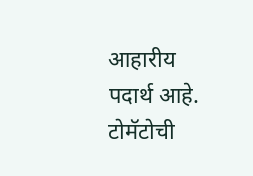आहारीय पदार्थ आहे. टोमॅटोची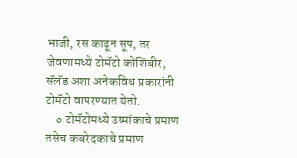भाजी, रस काढून सूप, तर जेवणामध्ये टोमॅटो कोशिंबीर, सॅलॅड अशा अनेकविध प्रकारांनी टोमॅटो वापरण्यात येतो.
    ० टोमॅटोमध्ये उष्मांकाचे प्रमाण तसेच कबरेदकाचे प्रमाण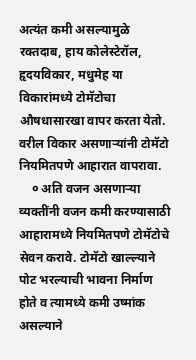अत्यंत कमी असल्यामुळे रक्तदाब, हाय कोलेस्टेरॉल, हृदयविकार, मधुमेह या विकारांमध्ये टोमॅटोचा औषधासारखा वापर करता येतो. वरील विकार असणाऱ्यांनी टोमॅटो नियमितपणे आहारात वापरावा.
    ० अति वजन असणाऱ्या व्यक्तींनी वजन कमी करण्यासाठी आहारामध्ये नियमितपणे टोमॅटोचे सेवन करावे. टोमॅटो खाल्ल्याने पोट भरल्याची भावना निर्माण होते व त्यामध्ये कमी उष्मांक असल्याने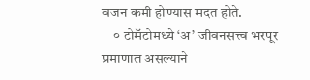वजन कमी होण्यास मदत होते.
    ० टोमॅटोमध्ये ‘अ’ जीवनसत्त्व भरपूर प्रमाणात असल्याने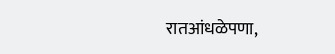रातआंधळेपणा,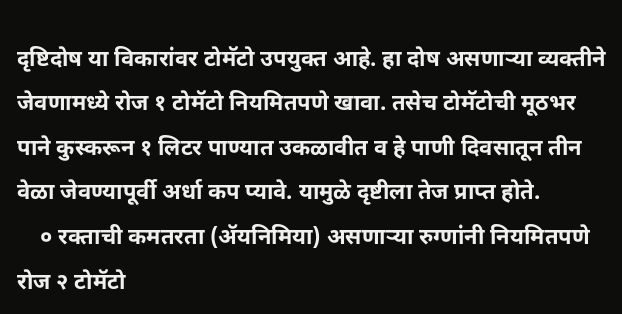दृष्टिदोष या विकारांवर टोमॅटो उपयुक्त आहे. हा दोष असणाऱ्या व्यक्तीने जेवणामध्ये रोज १ टोमॅटो नियमितपणे खावा. तसेच टोमॅटोची मूठभर पाने कुस्करून १ लिटर पाण्यात उकळावीत व हे पाणी दिवसातून तीन वेळा जेवण्यापूर्वी अर्धा कप प्यावे. यामुळे दृष्टीला तेज प्राप्त होते.
    ० रक्ताची कमतरता (ॲयनिमिया) असणाऱ्या रुग्णांनी नियमितपणे रोज २ टोमॅटो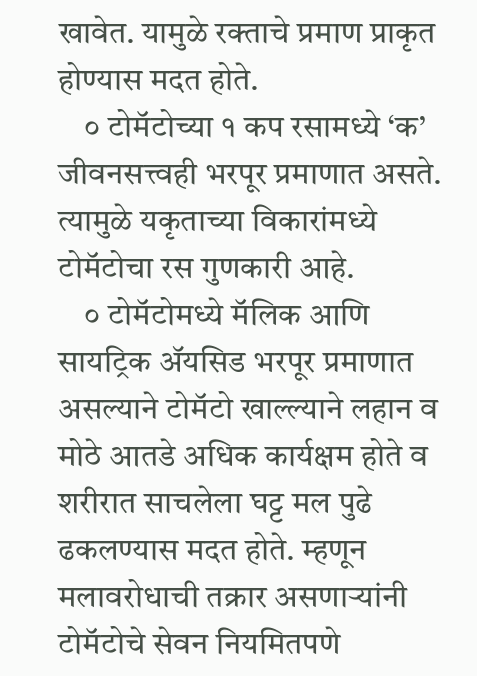खावेत. यामुळे रक्ताचे प्रमाण प्राकृत होण्यास मदत होते.
    ० टोमॅटोच्या १ कप रसामध्ये ‘क’ जीवनसत्त्वही भरपूर प्रमाणात असते. त्यामुळे यकृताच्या विकारांमध्ये टोमॅटोचा रस गुणकारी आहे.
    ० टोमॅटोमध्ये मॅलिक आणि सायट्रिक ॲयसिड भरपूर प्रमाणात असल्याने टोमॅटो खाल्ल्याने लहान व मोठे आतडे अधिक कार्यक्षम होते व शरीरात साचलेला घट्ट मल पुढे ढकलण्यास मदत होते. म्हणून मलावरोधाची तक्रार असणाऱ्यांनी टोमॅटोचे सेवन नियमितपणे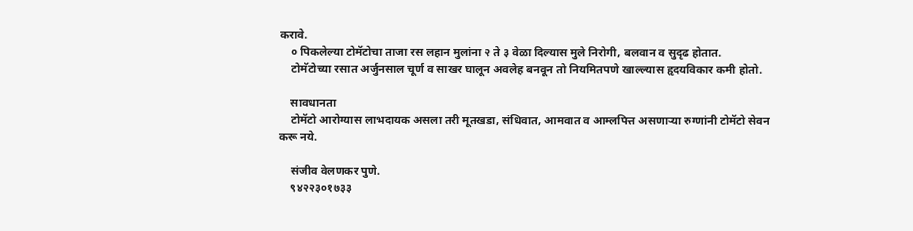करावे.
    ० पिकलेल्या टोमॅटोचा ताजा रस लहान मुलांना २ ते ३ वेळा दिल्यास मुले निरोगी, बलवान व सुदृढ होतात.
    टोमॅटोच्या रसात अर्जुनसाल चूर्ण व साखर घालून अवलेह बनवून तो नियमितपणे खाल्ल्यास हृदयविकार कमी होतो.

    सावधानता
    टोमॅटो आरोग्यास लाभदायक असला तरी मूतखडा, संधिवात, आमवात व आम्लपित्त असणाऱ्या रुग्णांनी टोमॅटो सेवन करू नये.

    संजीव वेलणकर पुणे.
    ९४२२३०१७३३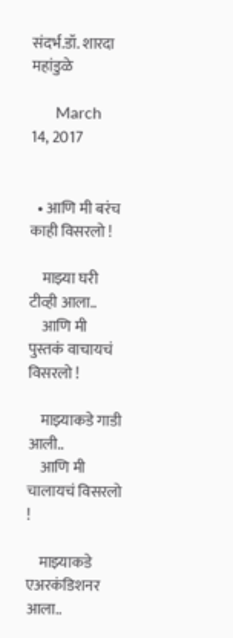संदर्भ.डॉ. शारदा महांडुळे

      March 14, 2017


  • आणि मी बरंच काही विसरलो !

    माझ्या घरी टीव्ही आला..
    आणि मी पुस्तकं वाचायचं विसरलो !

    माझ्याकडे गाडी आली..
    आणि मी चालायचं विसरलो !

    माझ्याकडे एअरकंडिशनर आला..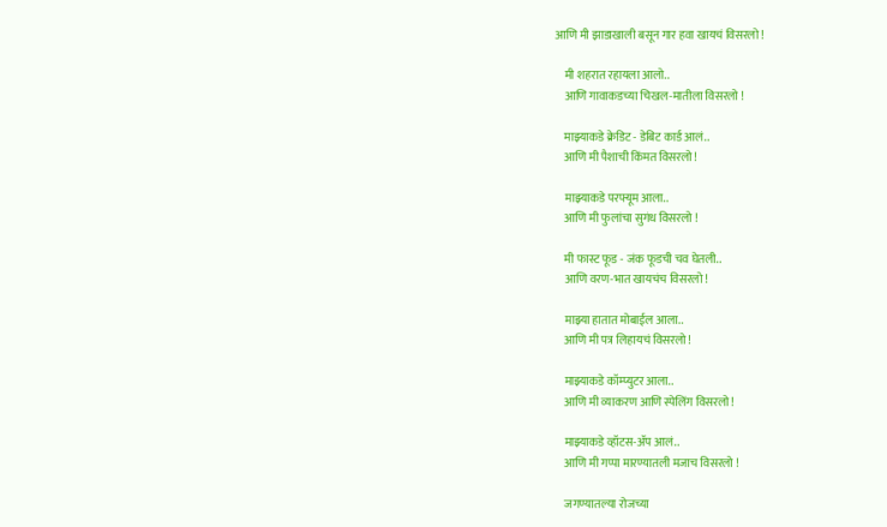आणि मी झाडाखाली बसून गार हवा खायचं विसरलो !

    मी शहरात रहायला आलो..
    आणि गावाकडच्या चिखल-मातीला विसरलो !

    माझ्याकडे क्रेडिट - डेबिट कार्ड आलं..
    आणि मी पैशाची किंमत विसरलो !

    माझ्याकडे परफ्यूम आला..
    आणि मी फुलांचा सुगंध विसरलो !

    मी फास्ट फूड - जंक फूडची चव घेतली..
    आणि वरण-भात खायचंच विसरलो !

    माझ्या हातात मोबाईल आला..
    आणि मी पत्र लिहायचं विसरलो !

    माझ्याकडे कॉम्प्युटर आला..
    आणि मी व्याकरण आणि स्पेलिंग विसरलो !

    माझ्याकडे व्हॉटस-ॲप आलं..
    आणि मी गप्पा मारण्यातली मजाच विसरलो !

    जगण्यातल्या रोजच्या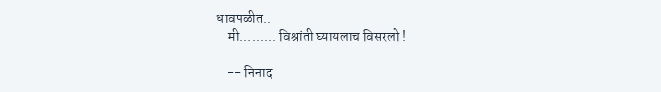धावपळीत..
    मी......... विश्रांती घ्यायलाच विसरलो !

    -- निनाद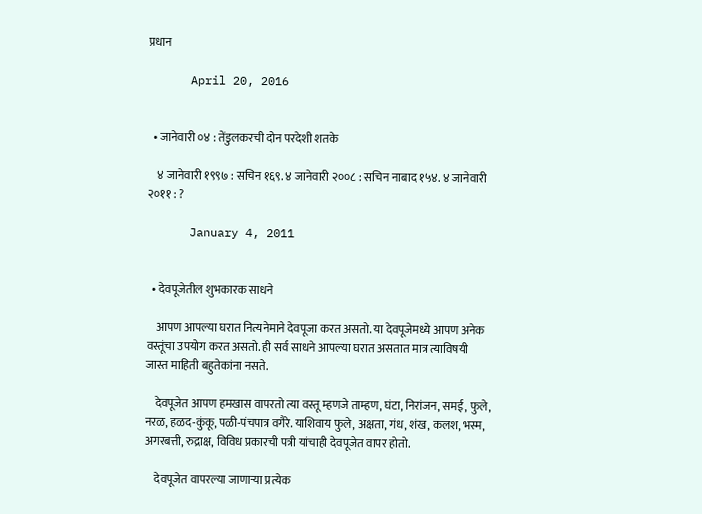प्रधान

      April 20, 2016


  • जानेवारी ०४ : तेंडुलकरची दोन परदेशी शतके

    ४ जानेवारी १९९७ : सचिन १६९. ४ जानेवारी २००८ : सचिन नाबाद १५४. ४ जानेवारी २०११ : ?

      January 4, 2011


  • देवपूजेतील शुभकारक साधने

    आपण आपल्या घरात नित्यनेमाने देवपूजा करत असतो. या देवपूजेमध्ये आपण अनेक वस्तूंचा उपयोग करत असतो. ही सर्व साधने आपल्या घरात असतात मात्र त्याविषयी जास्त माहिती बहुतेकांना नसते.

    देवपूजेत आपण हमखास वापरतो त्या वस्तू म्हणजे ताम्हण, घंटा, निरांजन, समई, फुले, नरळ, हळद-कुंकू, पळी-पंचपात्र वगैरे. याशिवाय फुले, अक्षता, गंध, शंख, कलश, भस्म, अगरबत्ती, रुद्राक्ष, विविध प्रकारची पत्री यांचाही देवपूजेत वापर होतो.

    देवपूजेत वापरल्या जाणार्‍या प्रत्येक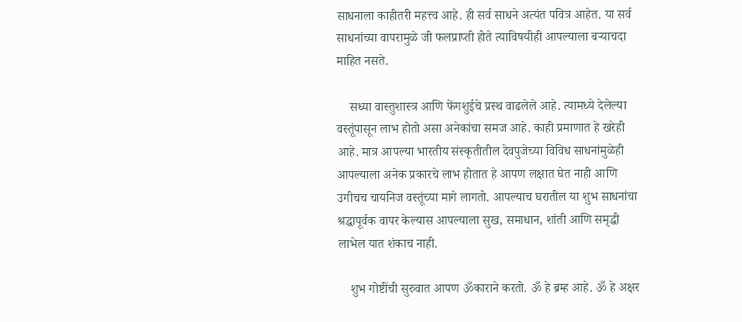साधनाला काहीतरी महत्त्व आहे. ही सर्व साधने अत्यंत पवित्र आहेत. या सर्व साधनांच्या वापरामुळे जी फलप्राप्ती होते त्याविषयीही आपल्याला बर्‍याचदा माहित नसते.

    सध्या वास्तुशास्त्र आणि फेंगशुईचे प्रस्थ वाढलेले आहे. त्यामध्ये देलेल्या वस्तूंपासून लाभ होतो असा अनेकांचा समज आहे. काही प्रमाणात हे खरेही आहे. मात्र आपल्या भारतीय संस्कृतीतील देवपुजेच्या विविध साधनांमुळेही आपल्याला अनेक प्रकारचे लाभ होतात हे आपण लक्षात घेत नाही आणि उगीचच चायनिज वस्तूंच्या मागे लागतो. आपल्याच घरातील या शुभ साधनांचा श्रद्धापूर्वक वापर केल्यास आपल्याला सुख, समाधान, शांती आणि समृद्धी लाभेल यात शंकाच नाही.

    शुभ गोष्टींची सुरुवात आपण ॐकाराने करतो. ॐ हे ब्रम्ह आहे. ॐ हे अक्षर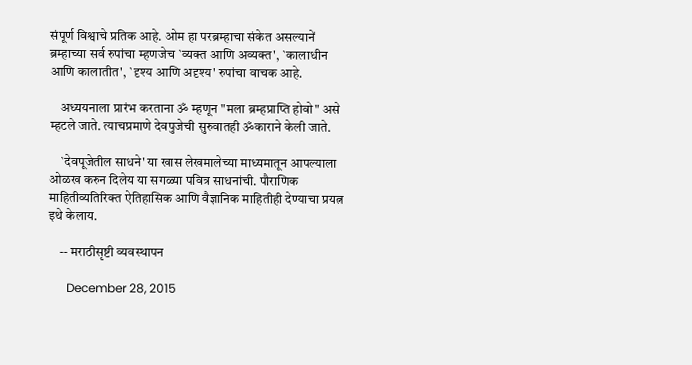संपूर्ण विश्वाचे प्रतिक आहे. ओम हा परब्रम्हाचा संकेत असल्यानें ब्रम्हाच्या सर्व रुपांचा म्हणजेच `व्यक्त आणि अव्यक्त', `कालाधीन आणि कालातीत', `दृश्य आणि अदृश्य' रुपांचा वाचक आहे.

    अध्ययनाला प्रारंभ करताना ॐ म्हणून "मला ब्रम्हप्राप्ति होवो" असे म्हटले जाते. त्याचप्रमाणे देवपुजेची सुरुवातही ॐकाराने केली जाते.

    `देवपूजेतील साधने' या खास लेखमालेच्या माध्यमातून आपल्याला ओळख करुन दिलेय या सगळ्या पवित्र साधनांची. पौराणिक माहितीव्यतिरिक्त ऐतिहासिक आणि वैज्ञानिक माहितीही देण्याचा प्रयत्न इथे केलाय.

    -- मराठीसृष्टी व्यवस्थापन

      December 28, 2015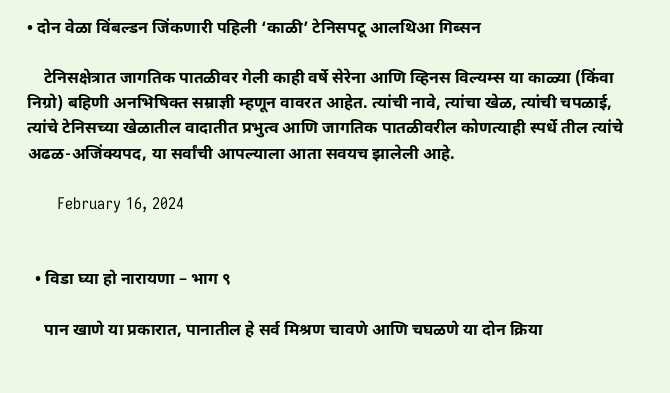• दोन वेळा विंबल्डन जिंकणारी पहिली ‘काळी’ टेनिसपटू आलथिआ गिब्सन

    टेनिसक्षेत्रात जागतिक पातळीवर गेली काही वर्षे सेरेना आणि व्हिनस विल्यम्स या काळ्या (किंवा निग्रो) बहिणी अनभिषिक्त सम्राज्ञी म्हणून वावरत आहेत. त्यांची नावे, त्यांचा खेळ, त्यांची चपळाई, त्यांचे टेनिसच्या खेळातील वादातीत प्रभुत्व आणि जागतिक पातळीवरील कोणत्याही स्पर्धे तील त्यांचे अढळ-अजिंक्यपद, या सर्वांची आपल्याला आता सवयच झालेली आहे.

      February 16, 2024


  • विडा घ्या हो नारायणा – भाग ९

    पान खाणे या प्रकारात, पानातील हे सर्व मिश्रण चावणे आणि चघळणे या दोन क्रिया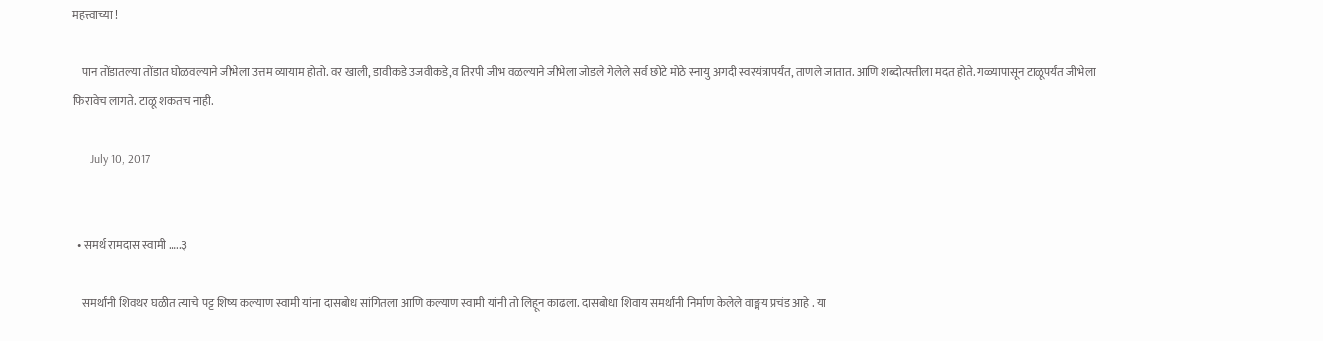महत्त्वाच्या !

    पान तोंडातल्या तोंडात घोळवल्याने जीभेला उत्तम व्यायाम होतो. वर खाली, डावीकडे उजवीकडे,व तिरपी जीभ वळल्याने जीभेला जोडले गेलेले सर्व छोटे मोठे स्नायु अगदी स्वरयंत्रापर्यंत, ताणले जातात. आणि शब्दोत्पत्तीला मदत होते. गळ्यापासून टाळूपर्यंत जीभेला फिरावेच लागते. टाळू शकतच नाही.

      July 10, 2017


  • समर्थ रामदास स्वामी …..३

    समर्थांनी शिवथर घळीत त्याचे पट्ट शिष्य कल्याण स्वामी यांना दासबोध सांगितला आणि कल्याण स्वामी यांनी तो लिहून काढला. दासबोधा शिवाय समर्थांनी निर्माण केलेले वाङ्मय प्रचंड आहे . या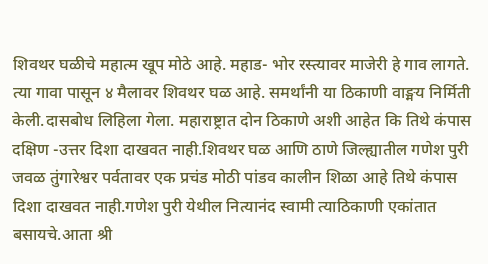शिवथर घळीचे महात्म खूप मोठे आहे. महाड- भोर रस्त्यावर माजेरी हे गाव लागते. त्या गावा पासून ४ मैलावर शिवथर घळ आहे. समर्थांनी या ठिकाणी वाङ्मय निर्मिती केली.दासबोध लिहिला गेला. महाराष्ट्रात दोन ठिकाणे अशी आहेत कि तिथे कंपास दक्षिण -उत्तर दिशा दाखवत नाही.शिवथर घळ आणि ठाणे जिल्ह्यातील गणेश पुरी जवळ तुंगारेश्वर पर्वतावर एक प्रचंड मोठी पांडव कालीन शिळा आहे तिथे कंपास दिशा दाखवत नाही.गणेश पुरी येथील नित्यानंद स्वामी त्याठिकाणी एकांतात बसायचे.आता श्री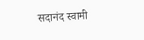सदानंद स्वामी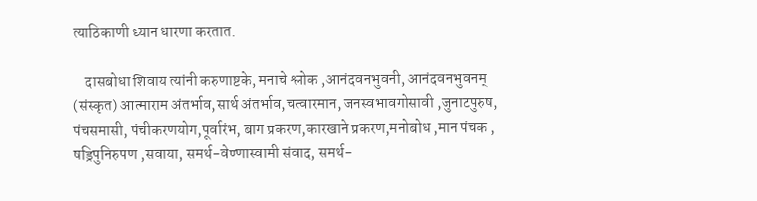त्याठिकाणी ध्यान धारणा करतात.

    दासबोधा शिवाय त्यांनी करुणाष्टके, मनाचे श्लोक ,आनंदवनभुवनी, आनंदवनभुवनम् (संस्कृत) आत्माराम अंतर्भाव,सार्थ अंतर्भाव,चत्वारमान, जनस्वभावगोसावी ,जुनाटपुरुष, पंचसमासी, पंचीकरणयोग,पूर्वारंभ, बाग प्रकरण,कारखाने प्रकरण,मनोबोध ,मान पंचक , षड्रिपुनिरुपण ,सवाया, समर्थ-वेण्णास्वामी संवाद, समर्थ-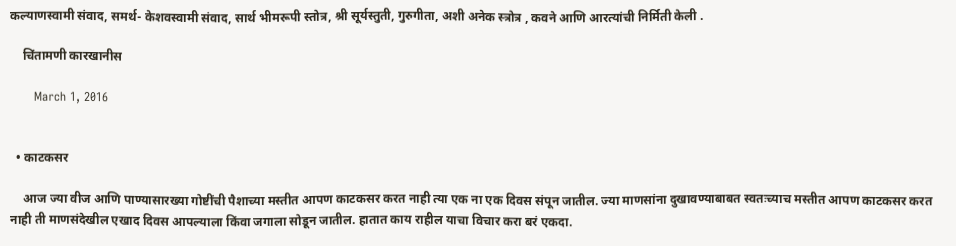कल्याणस्वामी संवाद, समर्थ- केशवस्वामी संवाद, सार्थ भीमरूपी स्तोत्र, श्री सूर्यस्तुती, गुरुगीता, अशी अनेक स्त्रोत्र , कवने आणि आरत्यांची निर्मिती केली .

    चिंतामणी कारखानीस

      March 1, 2016


  • काटकसर

    आज ज्या वीज आणि पाण्यासारख्या गोष्टींची पैशाच्या मस्तीत आपण काटकसर करत नाही त्या एक ना एक दिवस संपून जातील. ज्या माणसांना दुखावण्याबाबत स्वतःच्याच मस्तीत आपण काटकसर करत नाही ती माणसंदेखील एखाद दिवस आपल्याला किंवा जगाला सोडून जातील. हातात काय राहील याचा विचार करा बरं एकदा.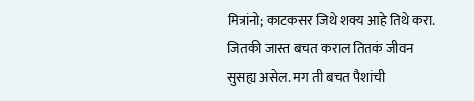मित्रांनो; काटकसर जिथे शक्य आहे तिथे करा. जितकी जास्त बचत कराल तितकं जीवन सुसह्य असेल. मग ती बचत पैशांची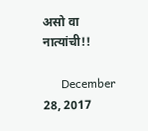असो वा नात्यांची!!

      December 28, 2017